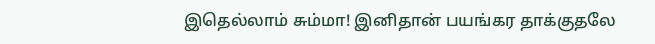இதெல்லாம் சும்மா! இனிதான் பயங்கர தாக்குதலே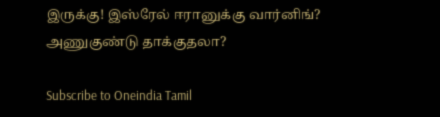இருக்கு! இஸ்ரேல் ஈரானுக்கு வார்னிங்? அணுகுண்டு தாக்குதலா?

Subscribe to Oneindia Tamil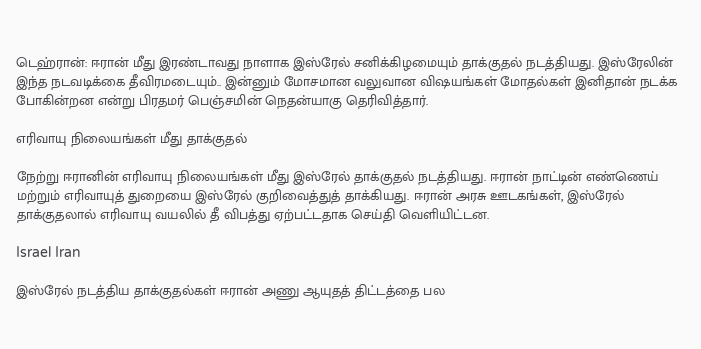டெஹ்ரான்: ஈரான் மீது இரண்டாவது நாளாக இஸ்ரேல் சனிக்கிழமையும் தாக்குதல் நடத்தியது. இஸ்ரேலின் இந்த நடவடிக்கை தீவிரமடையும்.. இன்னும் மோசமான வலுவான விஷயங்கள் மோதல்கள் இனிதான் நடக்க போகின்றன என்று பிரதமர் பெஞ்சமின் நெதன்யாகு தெரிவித்தார்.

எரிவாயு நிலையங்கள் மீது தாக்குதல்

நேற்று ஈரானின் எரிவாயு நிலையங்கள் மீது இஸ்ரேல் தாக்குதல் நடத்தியது. ஈரான் நாட்டின் எண்ணெய் மற்றும் எரிவாயுத் துறையை இஸ்ரேல் குறிவைத்துத் தாக்கியது. ஈரான் அரசு ஊடகங்கள், இஸ்ரேல் தாக்குதலால் எரிவாயு வயலில் தீ விபத்து ஏற்பட்டதாக செய்தி வெளியிட்டன.

Israel Iran

இஸ்ரேல் நடத்திய தாக்குதல்கள் ஈரான் அணு ஆயுதத் திட்டத்தை பல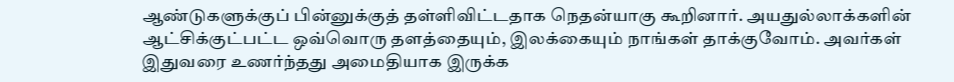ஆண்டுகளுக்குப் பின்னுக்குத் தள்ளிவிட்டதாக நெதன்யாகு கூறினார். அயதுல்லாக்களின் ஆட்சிக்குட்பட்ட ஒவ்வொரு தளத்தையும், இலக்கையும் நாங்கள் தாக்குவோம். அவர்கள் இதுவரை உணர்ந்தது அமைதியாக இருக்க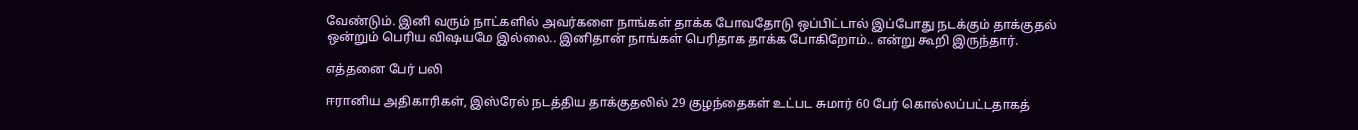வேண்டும். இனி வரும் நாட்களில் அவர்களை நாங்கள் தாக்க போவதோடு ஒப்பிட்டால் இப்போது நடக்கும் தாக்குதல் ஒன்றும் பெரிய விஷயமே இல்லை.. இனிதான் நாங்கள் பெரிதாக தாக்க போகிறோம்.. என்று கூறி இருந்தார்.

எத்தனை பேர் பலி

ஈரானிய அதிகாரிகள், இஸ்ரேல் நடத்திய தாக்குதலில் 29 குழந்தைகள் உட்பட சுமார் 60 பேர் கொல்லப்பட்டதாகத்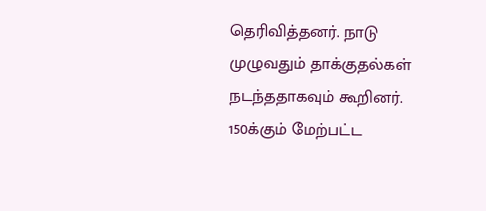தெரிவித்தனர். நாடு முழுவதும் தாக்குதல்கள் நடந்ததாகவும் கூறினர். 150க்கும் மேற்பட்ட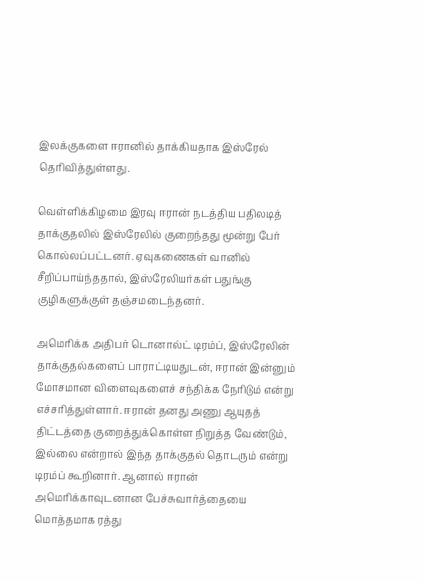இலக்குகளை ஈரானில் தாக்கியதாக இஸ்ரேல் தெரிவித்துள்ளது.

வெள்ளிக்கிழமை இரவு ஈரான் நடத்திய பதிலடித் தாக்குதலில் இஸ்ரேலில் குறைந்தது மூன்று பேர் கொல்லப்பட்டனர். ஏவுகணைகள் வானில் சீறிப்பாய்ந்ததால், இஸ்ரேலியர்கள் பதுங்கு குழிகளுக்குள் தஞ்சமடைந்தனர்.

அமெரிக்க அதிபர் டொனால்ட் டிரம்ப், இஸ்ரேலின் தாக்குதல்களைப் பாராட்டியதுடன், ஈரான் இன்னும் மோசமான விளைவுகளைச் சந்திக்க நேரிடும் என்று எச்சரித்துள்ளார். ஈரான் தனது அணு ஆயுதத் திட்டத்தை குறைத்துக்கொள்ள நிறுத்த வேண்டும், இல்லை என்றால் இந்த தாக்குதல் தொடரும் என்று டிரம்ப் கூறினார். ஆனால் ஈரான் அமெரிக்காவுடனான பேச்சுவார்த்தையை மொத்தமாக ரத்து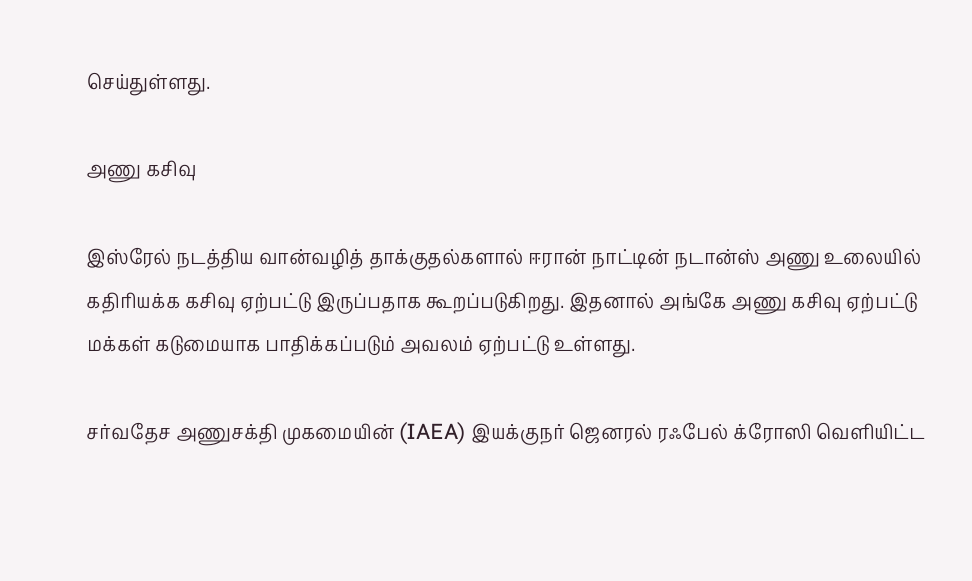செய்துள்ளது.

அணு கசிவு

இஸ்ரேல் நடத்திய வான்வழித் தாக்குதல்களால் ஈரான் நாட்டின் நடான்ஸ் அணு உலையில் கதிரியக்க கசிவு ஏற்பட்டு இருப்பதாக கூறப்படுகிறது. இதனால் அங்கே அணு கசிவு ஏற்பட்டு மக்கள் கடுமையாக பாதிக்கப்படும் அவலம் ஏற்பட்டு உள்ளது.

சர்வதேச அணுசக்தி முகமையின் (IAEA) இயக்குநர் ஜெனரல் ரஃபேல் க்ரோஸி வெளியிட்ட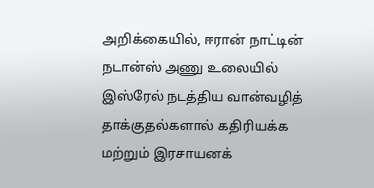அறிக்கையில், ஈரான் நாட்டின் நடான்ஸ் அணு உலையில் இஸ்ரேல் நடத்திய வான்வழித் தாக்குதல்களால் கதிரியக்க மற்றும் இரசாயனக்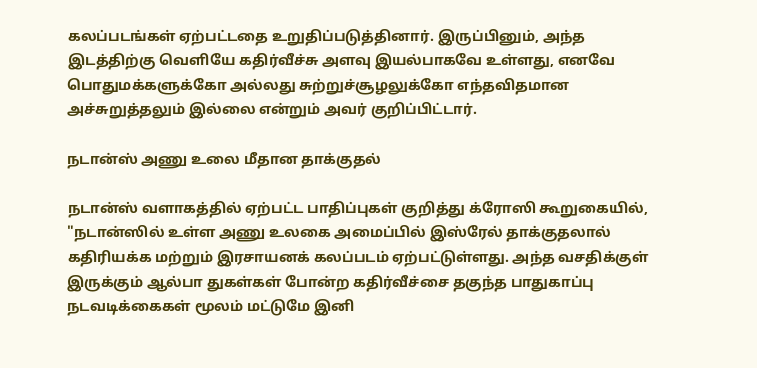கலப்படங்கள் ஏற்பட்டதை உறுதிப்படுத்தினார். இருப்பினும், அந்த இடத்திற்கு வெளியே கதிர்வீச்சு அளவு இயல்பாகவே உள்ளது, எனவே பொதுமக்களுக்கோ அல்லது சுற்றுச்சூழலுக்கோ எந்தவிதமான அச்சுறுத்தலும் இல்லை என்றும் அவர் குறிப்பிட்டார்.

நடான்ஸ் அணு உலை மீதான தாக்குதல்

நடான்ஸ் வளாகத்தில் ஏற்பட்ட பாதிப்புகள் குறித்து க்ரோஸி கூறுகையில், "நடான்ஸில் உள்ள அணு உலகை அமைப்பில் இஸ்ரேல் தாக்குதலால் கதிரியக்க மற்றும் இரசாயனக் கலப்படம் ஏற்பட்டுள்ளது. அந்த வசதிக்குள் இருக்கும் ஆல்பா துகள்கள் போன்ற கதிர்வீச்சை தகுந்த பாதுகாப்பு நடவடிக்கைகள் மூலம் மட்டுமே இனி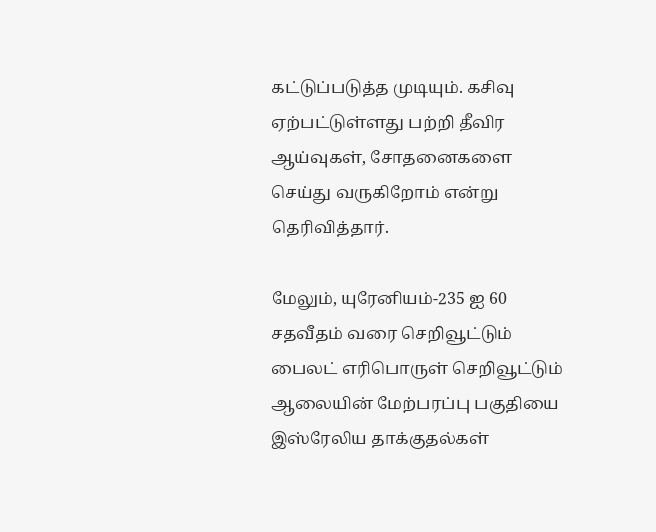கட்டுப்படுத்த முடியும். கசிவு ஏற்பட்டுள்ளது பற்றி தீவிர ஆய்வுகள், சோதனைகளை செய்து வருகிறோம் என்று தெரிவித்தார்.

மேலும், யுரேனியம்-235 ஐ 60 சதவீதம் வரை செறிவூட்டும் பைலட் எரிபொருள் செறிவூட்டும் ஆலையின் மேற்பரப்பு பகுதியை இஸ்ரேலிய தாக்குதல்கள்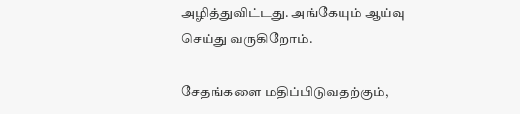அழித்துவிட்டது. அங்கேயும் ஆய்வு செய்து வருகிறோம்.

சேதங்களை மதிப்பிடுவதற்கும்,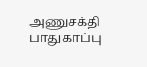அணுசக்தி பாதுகாப்பு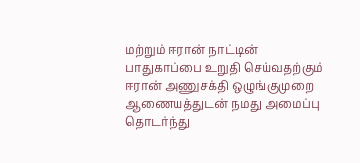மற்றும் ஈரான் நாட்டின் பாதுகாப்பை உறுதி செய்வதற்கும் ஈரான் அணுசக்தி ஒழுங்குமுறை ஆணையத்துடன் நமது அமைப்பு தொடர்ந்து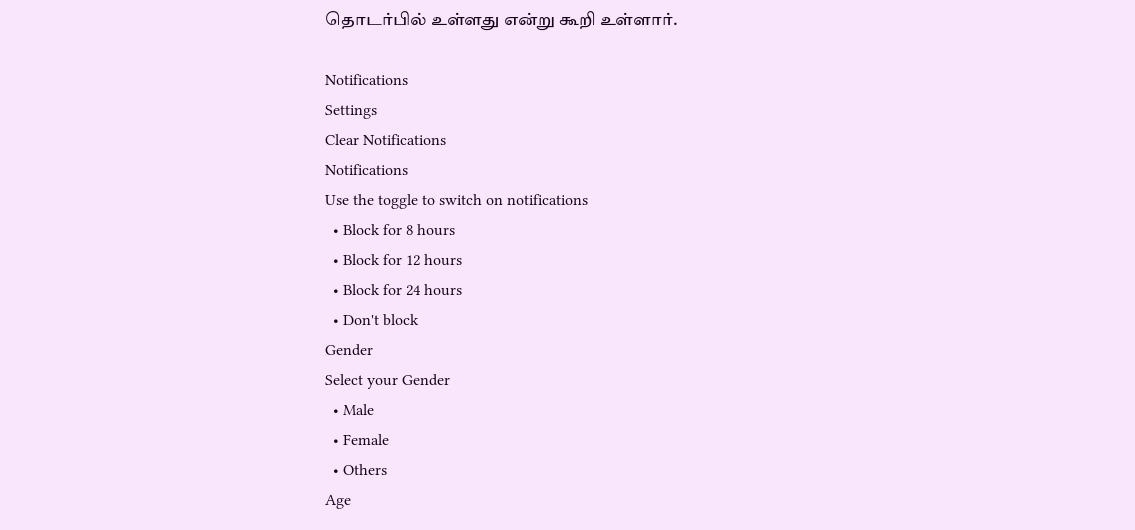தொடர்பில் உள்ளது என்று கூறி உள்ளார்.

Notifications
Settings
Clear Notifications
Notifications
Use the toggle to switch on notifications
  • Block for 8 hours
  • Block for 12 hours
  • Block for 24 hours
  • Don't block
Gender
Select your Gender
  • Male
  • Female
  • Others
Age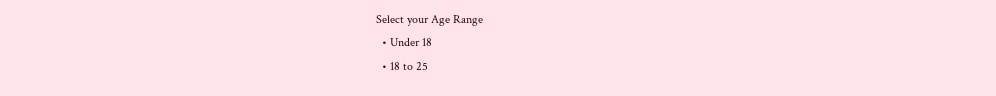Select your Age Range
  • Under 18
  • 18 to 25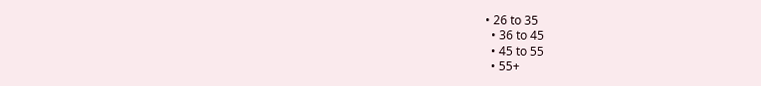• 26 to 35
  • 36 to 45
  • 45 to 55
  • 55+